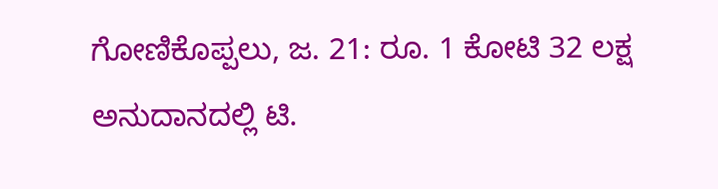ಗೋಣಿಕೊಪ್ಪಲು, ಜ. 21: ರೂ. 1 ಕೋಟಿ 32 ಲಕ್ಷ ಅನುದಾನದಲ್ಲಿ ಟಿ.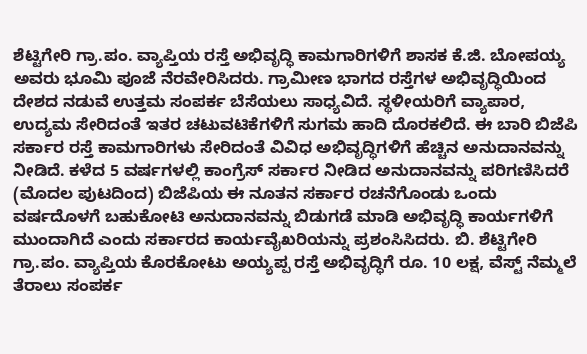ಶೆಟ್ಟಿಗೇರಿ ಗ್ರಾ.ಪಂ. ವ್ಯಾಪ್ತಿಯ ರಸ್ತೆ ಅಭಿವೃದ್ಧಿ ಕಾಮಗಾರಿಗಳಿಗೆ ಶಾಸಕ ಕೆ.ಜಿ. ಬೋಪಯ್ಯ ಅವರು ಭೂಮಿ ಪೂಜೆ ನೆರವೇರಿಸಿದರು. ಗ್ರಾಮೀಣ ಭಾಗದ ರಸ್ತೆಗಳ ಅಭಿವೃದ್ಧಿಯಿಂದ ದೇಶದ ನಡುವೆ ಉತ್ತಮ ಸಂಪರ್ಕ ಬೆಸೆಯಲು ಸಾಧ್ಯವಿದೆ. ಸ್ಥಳೀಯರಿಗೆ ವ್ಯಾಪಾರ, ಉದ್ಯಮ ಸೇರಿದಂತೆ ಇತರ ಚಟುವಟಿಕೆಗಳಿಗೆ ಸುಗಮ ಹಾದಿ ದೊರಕಲಿದೆ. ಈ ಬಾರಿ ಬಿಜೆಪಿ ಸರ್ಕಾರ ರಸ್ತೆ ಕಾಮಗಾರಿಗಳು ಸೇರಿದಂತೆ ವಿವಿಧ ಅಭಿವೃದ್ಧಿಗಳಿಗೆ ಹೆಚ್ಚಿನ ಅನುದಾನವನ್ನು ನೀಡಿದೆ. ಕಳೆದ 5 ವರ್ಷಗಳಲ್ಲಿ ಕಾಂಗ್ರೆಸ್ ಸರ್ಕಾರ ನೀಡಿದ ಅನುದಾನವನ್ನು ಪರಿಗಣಿಸಿದರೆ
(ಮೊದಲ ಪುಟದಿಂದ) ಬಿಜೆಪಿಯ ಈ ನೂತನ ಸರ್ಕಾರ ರಚನೆಗೊಂಡು ಒಂದು ವರ್ಷದೊಳಗೆ ಬಹುಕೋಟಿ ಅನುದಾನವನ್ನು ಬಿಡುಗಡೆ ಮಾಡಿ ಅಭಿವೃದ್ಧಿ ಕಾರ್ಯಗಳಿಗೆ ಮುಂದಾಗಿದೆ ಎಂದು ಸರ್ಕಾರದ ಕಾರ್ಯವೈಖರಿಯನ್ನು ಪ್ರಶಂಸಿಸಿದರು. ಬಿ. ಶೆಟ್ಟಿಗೇರಿ ಗ್ರಾ.ಪಂ. ವ್ಯಾಪ್ತಿಯ ಕೊರಕೋಟು ಅಯ್ಯಪ್ಪ ರಸ್ತೆ ಅಭಿವೃದ್ಧಿಗೆ ರೂ. 10 ಲಕ್ಷ, ವೆಸ್ಟ್ ನೆಮ್ಮಲೆ ತೆರಾಲು ಸಂಪರ್ಕ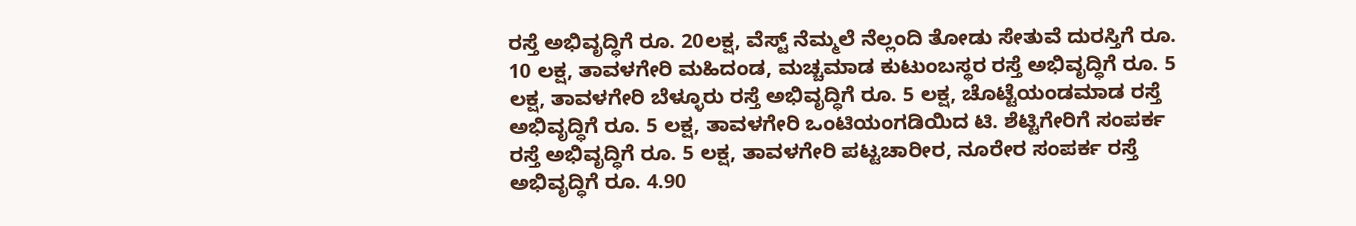ರಸ್ತೆ ಅಭಿವೃದ್ಧಿಗೆ ರೂ. 20ಲಕ್ಷ, ವೆಸ್ಟ್ ನೆಮ್ಮಲೆ ನೆಲ್ಲಂದಿ ತೋಡು ಸೇತುವೆ ದುರಸ್ತಿಗೆ ರೂ. 10 ಲಕ್ಷ, ತಾವಳಗೇರಿ ಮಹಿದಂಡ, ಮಚ್ಚಮಾಡ ಕುಟುಂಬಸ್ಥರ ರಸ್ತೆ ಅಭಿವೃದ್ಧಿಗೆ ರೂ. 5 ಲಕ್ಷ, ತಾವಳಗೇರಿ ಬೆಳ್ಳೂರು ರಸ್ತೆ ಅಭಿವೃದ್ಧಿಗೆ ರೂ. 5 ಲಕ್ಷ, ಚೊಟ್ಟೆಯಂಡಮಾಡ ರಸ್ತೆ ಅಭಿವೃದ್ಧಿಗೆ ರೂ. 5 ಲಕ್ಷ, ತಾವಳಗೇರಿ ಒಂಟಿಯಂಗಡಿಯಿದ ಟಿ. ಶೆಟ್ಟಿಗೇರಿಗೆ ಸಂಪರ್ಕ ರಸ್ತೆ ಅಭಿವೃದ್ಧಿಗೆ ರೂ. 5 ಲಕ್ಷ, ತಾವಳಗೇರಿ ಪಟ್ಟಚಾರೀರ, ನೂರೇರ ಸಂಪರ್ಕ ರಸ್ತೆ ಅಭಿವೃದ್ಧಿಗೆ ರೂ. 4.90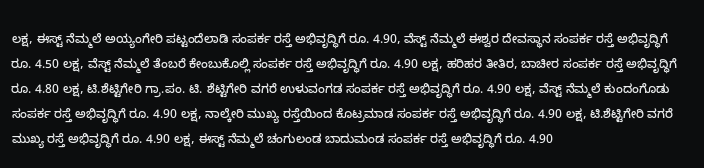ಲಕ್ಷ, ಈಸ್ಟ್ ನೆಮ್ಮಲೆ ಅಯ್ಯಂಗೇರಿ ಪಟ್ಟಂದೆಲಾಡಿ ಸಂಪರ್ಕ ರಸ್ತೆ ಅಭಿವೃದ್ಧಿಗೆ ರೂ. 4.90, ವೆಸ್ಟ್ ನೆಮ್ಮಲೆ ಈಶ್ವರ ದೇವಸ್ಥಾನ ಸಂಪರ್ಕ ರಸ್ತೆ ಅಭಿವೃದ್ಧಿಗೆ ರೂ. 4.50 ಲಕ್ಷ, ವೆಸ್ಟ್ ನೆಮ್ಮಲೆ ತೆಂಬರೆ ಕೇಂಬುಕೊಲ್ಲಿ ಸಂಪರ್ಕ ರಸ್ತೆ ಅಭಿವೃದ್ಧಿಗೆ ರೂ. 4.90 ಲಕ್ಷ, ಹರಿಹರ ತೀತಿರ, ಬಾಚೀರ ಸಂಪರ್ಕ ರಸ್ತೆ ಅಭಿವೃದ್ಧಿಗೆ ರೂ. 4.80 ಲಕ್ಷ, ಟಿ.ಶೆಟ್ಟಿಗೇರಿ ಗ್ರಾ.ಪಂ. ಟಿ. ಶೆಟ್ಟಿಗೇರಿ ವಗರೆ ಉಳುವಂಗಡ ಸಂಪರ್ಕ ರಸ್ತೆ ಅಭಿವೃದ್ಧಿಗೆ ರೂ. 4.90 ಲಕ್ಷ, ವೆಸ್ಟ್ ನೆಮ್ಮಲೆ ಕುಂದಂಗೊಡು ಸಂಪರ್ಕ ರಸ್ತೆ ಅಭಿವೃದ್ಧಿಗೆ ರೂ. 4.90 ಲಕ್ಷ, ನಾಲ್ಕೇರಿ ಮುಖ್ಯ ರಸ್ತೆಯಿಂದ ಕೊಟ್ರಮಾಡ ಸಂಪರ್ಕ ರಸ್ತೆ ಅಭಿವೃದ್ಧಿಗೆ ರೂ. 4.90 ಲಕ್ಷ, ಟಿ.ಶೆಟ್ಟಿಗೇರಿ ವಗರೆ ಮುಖ್ಯ ರಸ್ತೆ ಅಭಿವೃದ್ಧಿಗೆ ರೂ. 4.90 ಲಕ್ಷ, ಈಸ್ಟ್ ನೆಮ್ಮಲೆ ಚಂಗುಲಂಡ ಬಾದುಮಂಡ ಸಂಪರ್ಕ ರಸ್ತೆ ಅಭಿವೃದ್ಧಿಗೆ ರೂ. 4.90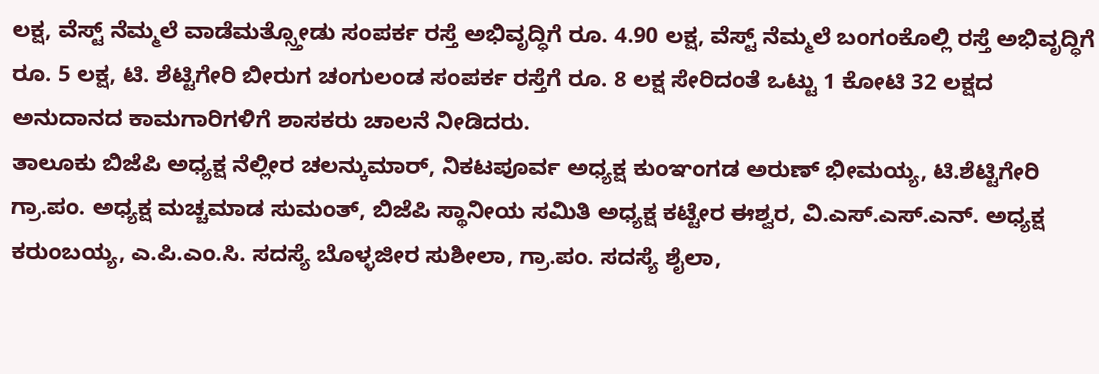ಲಕ್ಷ, ವೆಸ್ಟ್ ನೆಮ್ಮಲೆ ವಾಡೆಮತ್ಸ್ತೋಡು ಸಂಪರ್ಕ ರಸ್ತೆ ಅಭಿವೃದ್ಧಿಗೆ ರೂ. 4.90 ಲಕ್ಷ, ವೆಸ್ಟ್ ನೆಮ್ಮಲೆ ಬಂಗಂಕೊಲ್ಲಿ ರಸ್ತೆ ಅಭಿವೃದ್ಧಿಗೆ ರೂ. 5 ಲಕ್ಷ, ಟಿ. ಶೆಟ್ಟಿಗೇರಿ ಬೀರುಗ ಚಂಗುಲಂಡ ಸಂಪರ್ಕ ರಸ್ತೆಗೆ ರೂ. 8 ಲಕ್ಷ ಸೇರಿದಂತೆ ಒಟ್ಟು 1 ಕೋಟಿ 32 ಲಕ್ಷದ ಅನುದಾನದ ಕಾಮಗಾರಿಗಳಿಗೆ ಶಾಸಕರು ಚಾಲನೆ ನೀಡಿದರು.
ತಾಲೂಕು ಬಿಜೆಪಿ ಅಧ್ಯಕ್ಷ ನೆಲ್ಲೀರ ಚಲನ್ಕುಮಾರ್, ನಿಕಟಪೂರ್ವ ಅಧ್ಯಕ್ಷ ಕುಂಞಂಗಡ ಅರುಣ್ ಭೀಮಯ್ಯ, ಟಿ.ಶೆಟ್ಟಿಗೇರಿ ಗ್ರಾ.ಪಂ. ಅಧ್ಯಕ್ಷ ಮಚ್ಚಮಾಡ ಸುಮಂತ್, ಬಿಜೆಪಿ ಸ್ಥಾನೀಯ ಸಮಿತಿ ಅಧ್ಯಕ್ಷ ಕಟ್ಟೇರ ಈಶ್ವರ, ವಿ.ಎಸ್.ಎಸ್.ಎನ್. ಅಧ್ಯಕ್ಷ ಕರುಂಬಯ್ಯ, ಎ.ಪಿ.ಎಂ.ಸಿ. ಸದಸ್ಯೆ ಬೊಳ್ಳಜೀರ ಸುಶೀಲಾ, ಗ್ರಾ.ಪಂ. ಸದಸ್ಯೆ ಶೈಲಾ,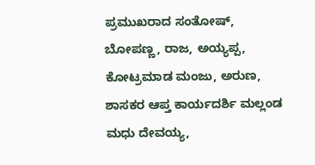ಪ್ರಮುಖರಾದ ಸಂತೋಷ್, ಬೋಪಣ್ಣ, ರಾಜ, ಅಯ್ಯಪ್ಪ, ಕೋಟ್ರಮಾಡ ಮಂಜು, ಅರುಣ, ಶಾಸಕರ ಆಪ್ತ ಕಾರ್ಯದರ್ಶಿ ಮಲ್ಲಂಡ ಮಧು ದೇವಯ್ಯ,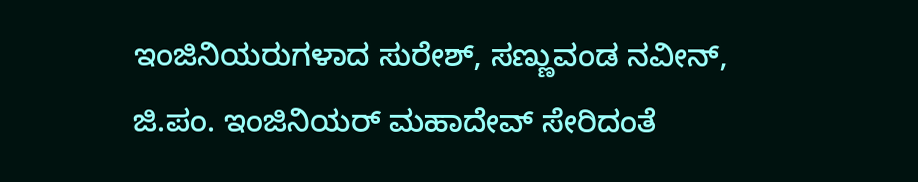ಇಂಜಿನಿಯರುಗಳಾದ ಸುರೇಶ್, ಸಣ್ಣುವಂಡ ನವೀನ್, ಜಿ.ಪಂ. ಇಂಜಿನಿಯರ್ ಮಹಾದೇವ್ ಸೇರಿದಂತೆ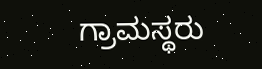ಗ್ರಾಮಸ್ಥರು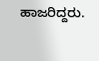ಹಾಜರಿದ್ದರು.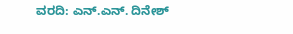ವರದಿ: ಎನ್.ಎನ್. ದಿನೇಶ್